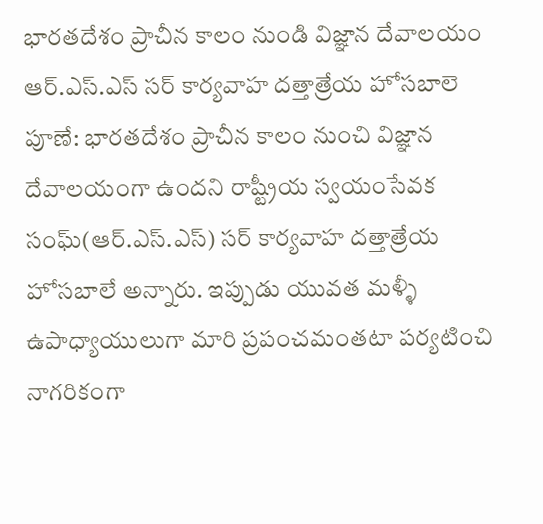భారతదేశం ప్రాచీన కాలం నుండి విజ్ఞాన దేవాలయం
ఆర్.ఎస్.ఎస్ సర్ కార్యవాహ దత్తాత్రేయ హోసబాలె పూణే: భారతదేశం ప్రాచీన కాలం నుంచి విజ్ఞాన దేవాలయంగా ఉందని రాష్ట్రీయ స్వయంసేవక సంఘ్(ఆర్.ఎస్.ఎస్) సర్ కార్యవాహ దత్తాత్రేయ హోసబాలే అన్నారు. ఇప్పుడు యువత మళ్ళీ ఉపాధ్యాయులుగా మారి ప్రపంచమంతటా పర్యటించి నాగరికంగా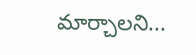మార్చాలని...